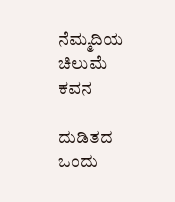ನೆಮ್ಮದಿಯ ಚಿಲುಮೆ ಕವನ

ದುಡಿತದ ಒಂದು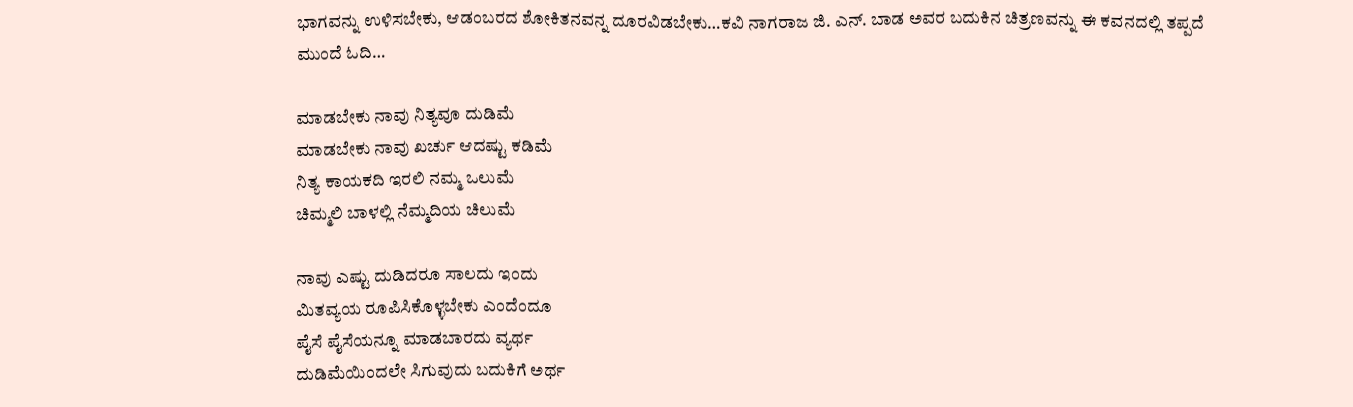ಭಾಗವನ್ನು ಉಳಿಸಬೇಕು, ಆಡಂಬರದ ಶೋಕಿತನವನ್ನ ದೂರವಿಡಬೇಕು…ಕವಿ ನಾಗರಾಜ ಜಿ. ಎನ್. ಬಾಡ ಅವರ ಬದುಕಿನ ಚಿತ್ರಣವನ್ನು ಈ ಕವನದಲ್ಲಿ ತಪ್ಪದೆ ಮುಂದೆ ಓದಿ…

ಮಾಡಬೇಕು ನಾವು ನಿತ್ಯವೂ ದುಡಿಮೆ
ಮಾಡಬೇಕು ನಾವು ಖರ್ಚು ಆದಷ್ಟು ಕಡಿಮೆ
ನಿತ್ಯ ಕಾಯಕದಿ ಇರಲಿ ನಮ್ಮ ಒಲುಮೆ
ಚಿಮ್ಮಲಿ ಬಾಳಲ್ಲಿ ನೆಮ್ಮದಿಯ ಚಿಲುಮೆ

ನಾವು ಎಷ್ಟು ದುಡಿದರೂ ಸಾಲದು ಇಂದು
ಮಿತವ್ಯಯ ರೂಪಿಸಿಕೊಳ್ಳಬೇಕು ಎಂದೆಂದೂ
ಪೈಸೆ ಪೈಸೆಯನ್ನೂ ಮಾಡಬಾರದು ವ್ಯರ್ಥ
ದುಡಿಮೆಯಿಂದಲೇ ಸಿಗುವುದು ಬದುಕಿಗೆ ಅರ್ಥ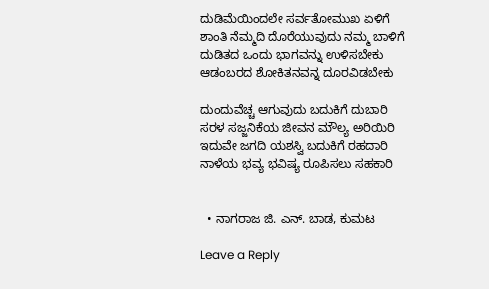ದುಡಿಮೆಯಿಂದಲೇ ಸರ್ವತೋಮುಖ ಏಳಿಗೆ
ಶಾಂತಿ ನೆಮ್ಮದಿ ದೊರೆಯುವುದು ನಮ್ಮ ಬಾಳಿಗೆ
ದುಡಿತದ ಒಂದು ಭಾಗವನ್ನು ಉಳಿಸಬೇಕು
ಆಡಂಬರದ ಶೋಕಿತನವನ್ನ ದೂರವಿಡಬೇಕು

ದುಂದುವೆಚ್ಚ ಆಗುವುದು ಬದುಕಿಗೆ ದುಬಾರಿ
ಸರಳ ಸಜ್ಜನಿಕೆಯ ಜೀವನ ಮೌಲ್ಯ ಅರಿಯಿರಿ
ಇದುವೇ ಜಗದಿ ಯಶಸ್ವಿ ಬದುಕಿಗೆ ರಹದಾರಿ
ನಾಳೆಯ ಭವ್ಯ ಭವಿಷ್ಯ ರೂಪಿಸಲು ಸಹಕಾರಿ


  • ನಾಗರಾಜ ಜಿ. ಎನ್. ಬಾಡ, ಕುಮಟ

Leave a Reply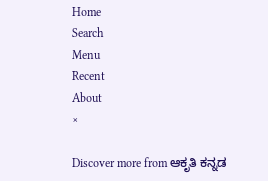Home
Search
Menu
Recent
About
×

Discover more from ಆಕೃತಿ ಕನ್ನಡ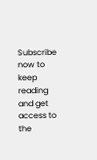Subscribe now to keep reading and get access to the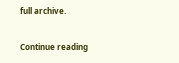full archive.

Continue reading